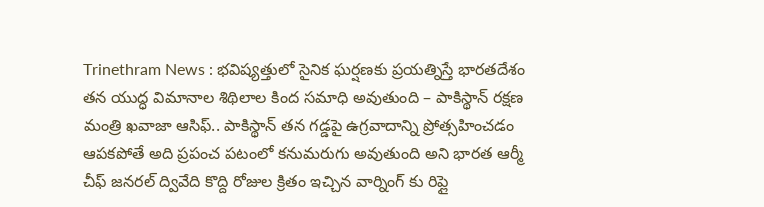Trinethram News : భవిష్యత్తులో సైనిక ఘర్షణకు ప్రయత్నిస్తే భారతదేశం తన యుద్ధ విమానాల శిథిలాల కింద సమాధి అవుతుంది – పాకిస్థాన్ రక్షణ మంత్రి ఖవాజా ఆసిఫ్.. పాకిస్థాన్ తన గడ్డపై ఉగ్రవాదాన్ని ప్రోత్సహించడం ఆపకపోతే అది ప్రపంచ పటంలో కనుమరుగు అవుతుంది అని భారత ఆర్మీ చీఫ్ జనరల్ ద్వివేది కొద్ది రోజుల క్రితం ఇచ్చిన వార్నింగ్ కు రిప్లై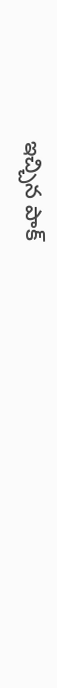ఇచ్చిన పాక్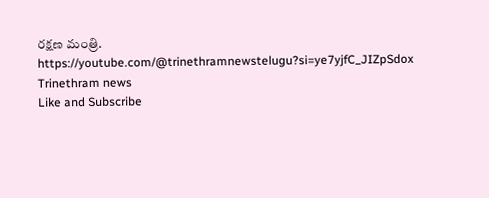రక్షణ మంత్రి.
https://youtube.com/@trinethramnewstelugu?si=ye7yjfC_JIZpSdox
Trinethram news
Like and Subscribe